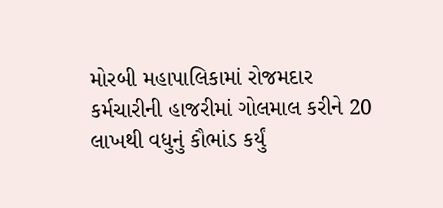મોરબી મહાપાલિકામાં રોજમદાર કર્મચારીની હાજરીમાં ગોલમાલ કરીને 20 લાખથી વધુનું કૌભાંડ કર્યું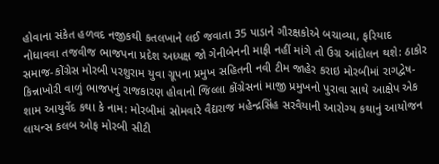હોવાના સંકેત હળવદ નજીકથી કતલખાને લઈ જવાતા 35 પાડાને ગૌરક્ષકોએ બચાવ્યા, ફરિયાદ નોધાવવા તજવીજ ભાજપના પ્રદેશ અધ્યક્ષ જો ગેનીબેનની માફી નહીં માંગે તો ઉગ્ર આંદોલન થશે: ઠાકોર સમાજ-કોંગ્રેસ મોરબી પરશુરામ યુવા ગ્રૂપના પ્રમુખ સહિતની નવી ટીમ જાહેર કરાઇ મોરબીમાં રાગદ્વેષ-કિન્નાખોરી વાળું ભાજપનું રાજકારણ હોવાનો જિલ્લા કોંગ્રેસનાં માજી પ્રમુખનો પુરાવા સાથે આક્ષેપ એક શામ આયુર્વેદ કથા કે નામ: મોરબીમાં સોમવારે વૈદ્યરાજ મહેન્દ્રસિંહ સરવૈયાની આરોગ્ય કથાનું આયોજન લાયન્સ કલબ ઓફ મોરબી સીટી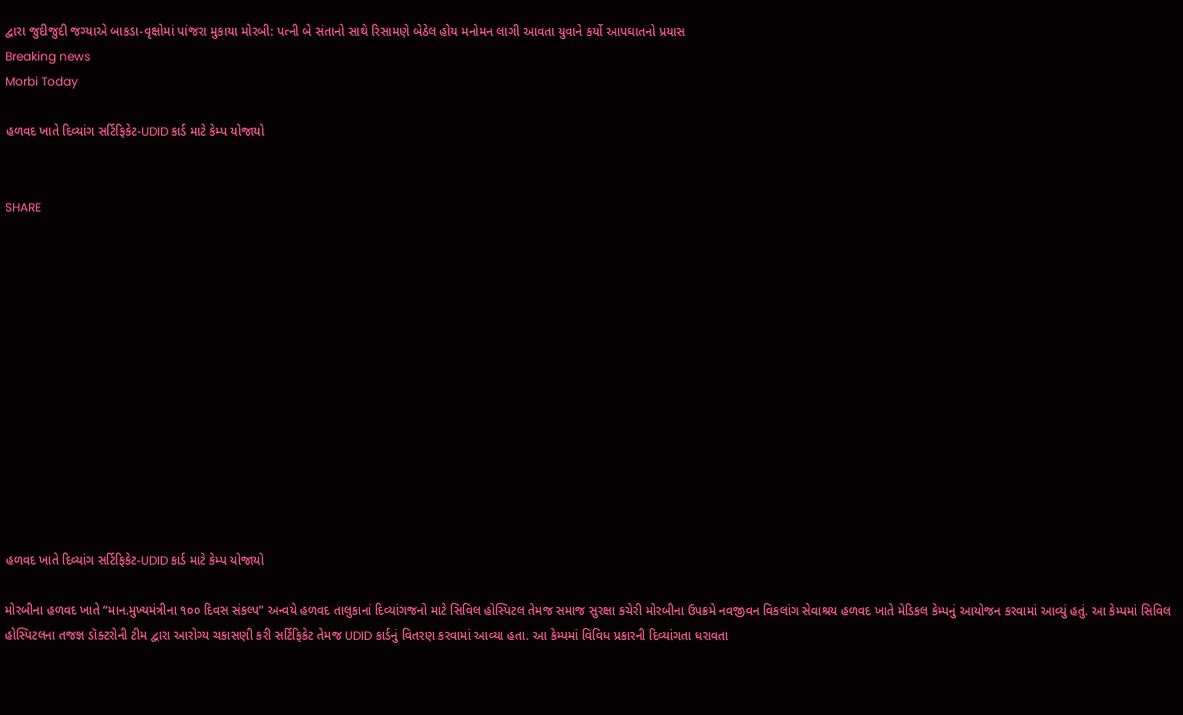દ્વારા જુદીજુદી જગ્યાએ બાકડા-વૃક્ષોમાં પાંજરા મુકાયા મોરબી: પત્ની બે સંતાનો સાથે રિસામણે બેઠેલ હોય મનોમન લાગી આવતા યુવાને કર્યો આપઘાતનો પ્રયાસ
Breaking news
Morbi Today

હળવદ ખાતે દિવ્યાંગ સર્ટિફિકેટ-UDID કાર્ડ માટે કેમ્પ યોજાયો


SHARE













હળવદ ખાતે દિવ્યાંગ સર્ટિફિકેટ-UDID કાર્ડ માટે કેમ્પ યોજાયો

મોરબીના હળવદ ખાતે “માન.મુખ્યમંત્રીના ૧૦૦ દિવસ સંકલ્પ” અન્વયે હળવદ તાલુકાનાં દિવ્યાંગજનો માટે સિવિલ હોસ્પિટલ તેમજ સમાજ સુરક્ષા કચેરી મોરબીના ઉપક્રમે નવજીવન વિકલાંગ સેવાશ્રય હળવદ ખાતે મેડિકલ કેમ્પનું આયોજન કરવામાં આવ્યું હતું. આ કેમ્પમાં સિવિલ હોસ્પિટલના તજજ્ઞ ડૉક્ટરોની ટીમ દ્વારા આરોગ્ય ચકાસણી કરી સર્ટિફિકેટ તેમજ UDID કાર્ડનું વિતરણ કરવામાં આવ્યા હતા. આ કેમ્પમાં વિવિધ પ્રકારની દિવ્યાંગતા ધરાવતા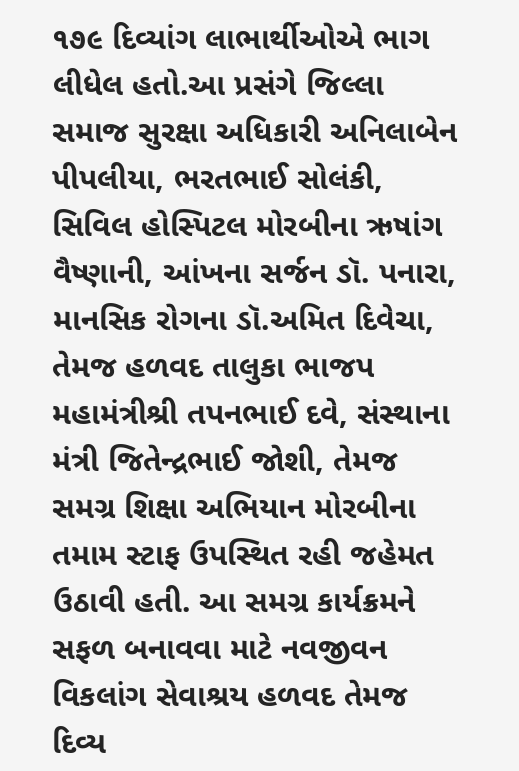૧૭૯ દિવ્યાંગ લાભાર્થીઓએ ભાગ લીધેલ હતો.આ પ્રસંગે જિલ્લા સમાજ સુરક્ષા અધિકારી અનિલાબેન પીપલીયા, ભરતભાઈ સોલંકી, સિવિલ હોસ્પિટલ મોરબીના ઋષાંગ વૈષ્ણાની, આંખના સર્જન ડૉ. પનારા, માનસિક રોગના ડૉ.અમિત દિવેચા, તેમજ હળવદ તાલુકા ભાજપ મહામંત્રીશ્રી તપનભાઈ દવે, સંસ્થાના મંત્રી જિતેન્દ્રભાઈ જોશી, તેમજ સમગ્ર શિક્ષા અભિયાન મોરબીના તમામ સ્ટાફ ઉપસ્થિત રહી જહેમત ઉઠાવી હતી. આ સમગ્ર કાર્યક્રમને સફળ બનાવવા માટે નવજીવન વિકલાંગ સેવાશ્રય હળવદ તેમજ દિવ્ય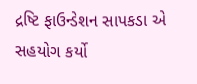દ્રષ્ટિ ફાઉન્ડેશન સાપકડા એ સહયોગ કર્યો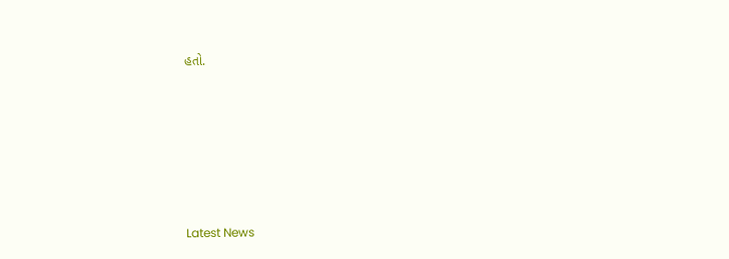હતો.






Latest News